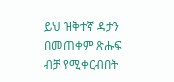ይህ ዝቅተኛ ዳታን በመጠቀም ጽሑፍ ብቻ የሚቀርብበት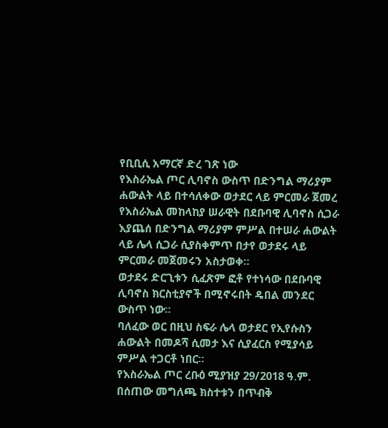የቢቢሲ አማርኛ ድረ ገጽ ነው
የእስራኤል ጦር ሊባኖስ ውስጥ በድንግል ማሪያም ሐውልት ላይ በተሳለቀው ወታደር ላይ ምርመራ ጀመረ
የእስራኤል መከላከያ ሠራዊት በደቡባዊ ሊባኖስ ሲጋራ እያጨሰ በድንግል ማሪያም ምሥል በተሠራ ሐውልት ላይ ሌላ ሲጋራ ሲያስቀምጥ በታየ ወታደሩ ላይ ምርመራ መጀመሩን አስታወቀ።
ወታደሩ ድርጊቱን ሲፈጽም ፎቶ የተነሳው በደቡባዊ ሊባኖስ ክርስቲያኖች በሚኖሩበት ዴበል መንደር ውስጥ ነው።
ባለፈው ወር በዚህ ስፍራ ሌላ ወታደር የኢየሱስን ሐውልት በመዶሻ ሲመታ እና ሲያፈርስ የሚያሳይ ምሥል ተጋርቶ ነበር።
የእስራኤል ጦር ረቡዕ ሚያዝያ 29/2018 ዓ.ም. በሰጠው መግለጫ ክስተቱን በጥብቅ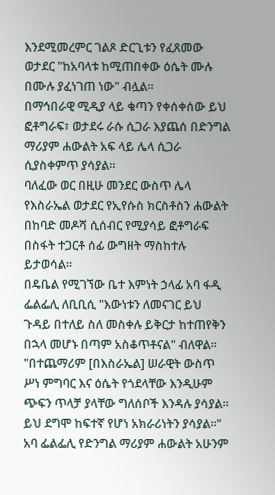እንደሚመረምር ገልጾ ድርጊቱን የፈጸመው ወታደር "ከአባላቱ ከሚጠበቀው ዕሴት ሙሉ በሙሉ ያፈነገጠ ነው" ብሏል።
በማኅበራዊ ሚዲያ ላይ ቁጣን የቀሰቀሰው ይህ ፎቶግራፍ፣ ወታደሩ ራሱ ሲጋራ እያጨሰ በድንግል ማሪያም ሐውልት አፍ ላይ ሌላ ሲጋራ ሲያስቀምጥ ያሳያል።
ባለፈው ወር በዚሁ መንደር ውስጥ ሌላ የእስራኤል ወታደር የኢየሱስ ክርስቶስን ሐውልት በከባድ መዶሻ ሲሰብር የሚያሳይ ፎቶግራፍ በስፋት ተጋርቶ ሰፊ ውግዘት ማስከተሉ ይታወሳል።
በዴቤል የሚገኘው ቤተ እምነት ኃላፊ አባ ፋዲ ፌልፌሊ ለቢቢሲ "እውነቱን ለመናገር ይህ ጉዳይ በተለይ ስለ መስቀሉ ይቅርታ ከተጠየቅን በኋላ መሆኑ በጣም አስቆጥቶናል" ብለዋል።
"በተጨማሪም [በእስራኤል] ሠራዊት ውስጥ ሥነ ምግባር እና ዕሴት የጎደላቸው እንዲሁም ጭፍን ጥላቻ ያላቸው ግለሰቦች እንዳሉ ያሳያል። ይህ ደግሞ ከፍተኛ የሆነ አክራሪነትን ያሳያል።"
አባ ፌልፌሊ የድንግል ማሪያም ሐውልት አሁንም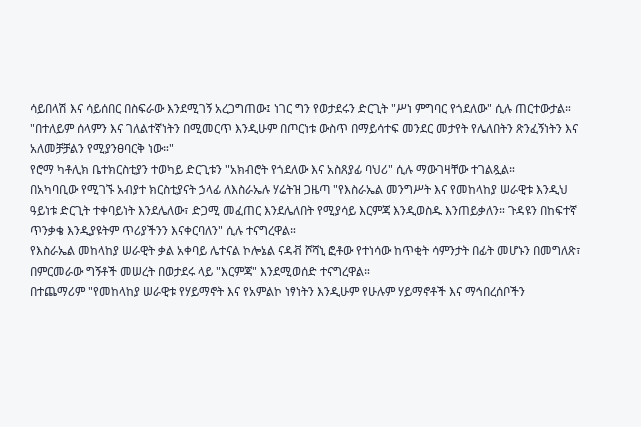ሳይበላሽ እና ሳይሰበር በስፍራው እንደሚገኝ አረጋግጠው፤ ነገር ግን የወታደሩን ድርጊት "ሥነ ምግባር የጎደለው" ሲሉ ጠርተውታል።
"በተለይም ሰላምን እና ገለልተኛነትን በሚመርጥ እንዲሁም በጦርነቱ ውስጥ በማይሳተፍ መንደር መታየት የሌለበትን ጽንፈኝነትን እና አለመቻቻልን የሚያንፀባርቅ ነው።"
የሮማ ካቶሊክ ቤተክርስቲያን ተወካይ ድርጊቱን "አክብሮት የጎደለው እና አስጸያፊ ባህሪ" ሲሉ ማውገዛቸው ተገልጿል።
በአካባቢው የሚገኙ አብያተ ክርስቲያናት ኃላፊ ለእስራኤሉ ሃሬትዝ ጋዜጣ "የእስራኤል መንግሥት እና የመከላከያ ሠራዊቱ እንዲህ ዓይነቱ ድርጊት ተቀባይነት እንደሌለው፣ ድጋሚ መፈጠር እንደሌለበት የሚያሳይ እርምጃ እንዲወስዱ እንጠይቃለን። ጉዳዩን በከፍተኛ ጥንቃቄ እንዲያዩትም ጥሪያችንን እናቀርባለን" ሲሉ ተናግረዋል።
የእስራኤል መከላከያ ሠራዊት ቃል አቀባይ ሌተናል ኮሎኔል ናዳቭ ሾሻኒ ፎቶው የተነሳው ከጥቂት ሳምንታት በፊት መሆኑን በመግለጽ፣ በምርመራው ግኝቶች መሠረት በወታደሩ ላይ "እርምጃ" እንደሚወሰድ ተናግረዋል።
በተጨማሪም "የመከላከያ ሠራዊቱ የሃይማኖት እና የአምልኮ ነፃነትን እንዲሁም የሁሉም ሃይማኖቶች እና ማኅበረሰቦችን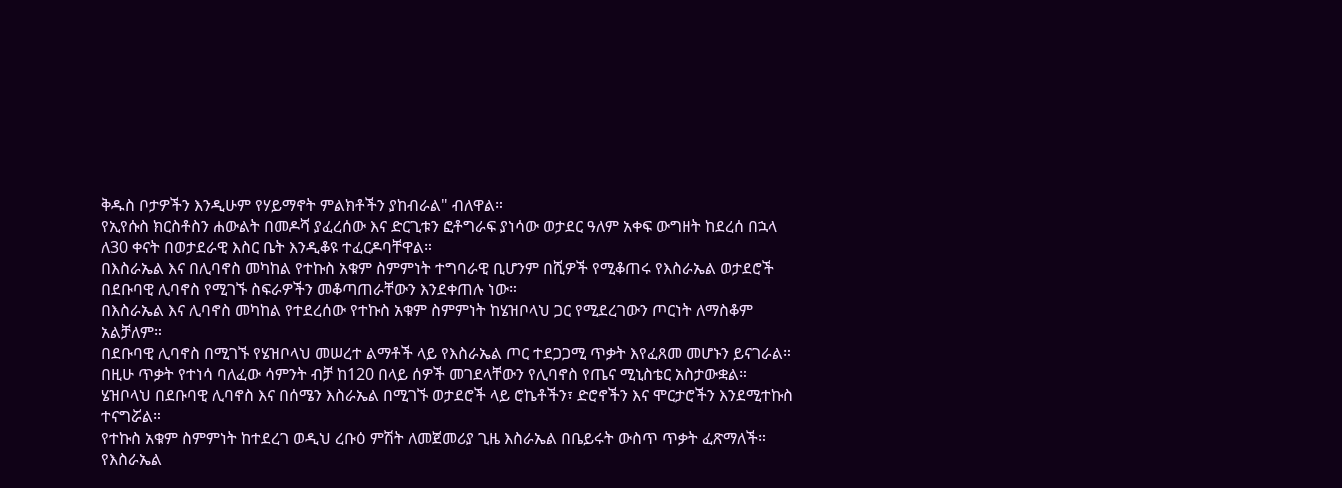ቅዱስ ቦታዎችን እንዲሁም የሃይማኖት ምልክቶችን ያከብራል" ብለዋል።
የኢየሱስ ክርስቶስን ሐውልት በመዶሻ ያፈረሰው እና ድርጊቱን ፎቶግራፍ ያነሳው ወታደር ዓለም አቀፍ ውግዘት ከደረሰ በኋላ ለ30 ቀናት በወታደራዊ እስር ቤት እንዲቆዩ ተፈርዶባቸዋል።
በእስራኤል እና በሊባኖስ መካከል የተኩስ አቁም ስምምነት ተግባራዊ ቢሆንም በሺዎች የሚቆጠሩ የእስራኤል ወታደሮች በደቡባዊ ሊባኖስ የሚገኙ ስፍራዎችን መቆጣጠራቸውን እንደቀጠሉ ነው።
በእስራኤል እና ሊባኖስ መካከል የተደረሰው የተኩስ አቁም ስምምነት ከሄዝቦላህ ጋር የሚደረገውን ጦርነት ለማስቆም አልቻለም።
በደቡባዊ ሊባኖስ በሚገኙ የሄዝቦላህ መሠረተ ልማቶች ላይ የእስራኤል ጦር ተደጋጋሚ ጥቃት እየፈጸመ መሆኑን ይናገራል።
በዚሁ ጥቃት የተነሳ ባለፈው ሳምንት ብቻ ከ120 በላይ ሰዎች መገደላቸውን የሊባኖስ የጤና ሚኒስቴር አስታውቋል።
ሄዝቦላህ በደቡባዊ ሊባኖስ እና በሰሜን እስራኤል በሚገኙ ወታደሮች ላይ ሮኬቶችን፣ ድሮኖችን እና ሞርታሮችን እንደሚተኩስ ተናግሯል።
የተኩስ አቁም ስምምነት ከተደረገ ወዲህ ረቡዕ ምሽት ለመጀመሪያ ጊዜ እስራኤል በቤይሩት ውስጥ ጥቃት ፈጽማለች።
የእስራኤል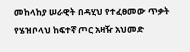መከላከያ ሠራዊት በዳሂህ የተፈፀመው ጥቃት የሄዝቦላህ ከፍተኛ ጦር አዛዥ አህመድ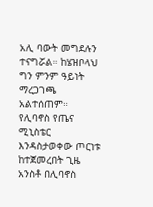አሊ ባውት መግደሉን ተናግሯል። ከሄዝቦላህ ግን ምንም ዓይነት ማረጋገጫ አልተሰጠም።
የሊባኖስ የጤና ሚኒስቴር እንዳስታወቀው ጦርነቱ ከተጀመረበት ጊዜ አንስቶ በሊባኖስ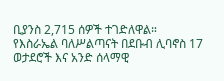ቢያንስ 2,715 ሰዎች ተገድለዋል።
የእስራኤል ባለሥልጣናት በደቡብ ሊባኖስ 17 ወታደሮች እና አንድ ሰላማዊ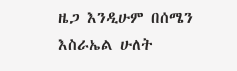ዜጋ እንዲሁም በሰሜን እስራኤል ሁለት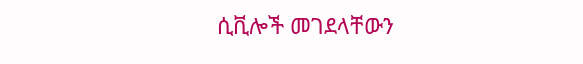ሲቪሎች መገደላቸውን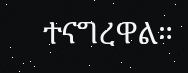ተናግረዋል።